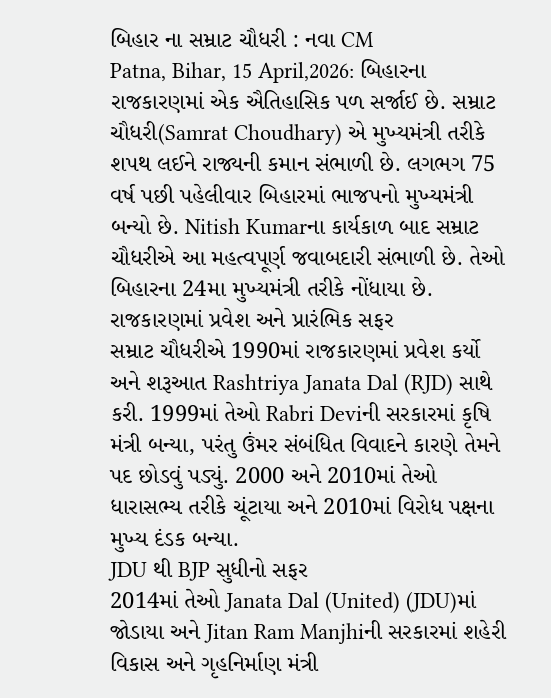બિહાર ના સમ્રાટ ચૌધરી : નવા CM
Patna, Bihar, 15 April,2026: બિહારના રાજકારણમાં એક ઐતિહાસિક પળ સર્જાઈ છે. સમ્રાટ ચૌધરી(Samrat Choudhary) એ મુખ્યમંત્રી તરીકે શપથ લઈને રાજ્યની કમાન સંભાળી છે. લગભગ 75 વર્ષ પછી પહેલીવાર બિહારમાં ભાજપનો મુખ્યમંત્રી બન્યો છે. Nitish Kumarના કાર્યકાળ બાદ સમ્રાટ ચૌધરીએ આ મહત્વપૂર્ણ જવાબદારી સંભાળી છે. તેઓ બિહારના 24મા મુખ્યમંત્રી તરીકે નોંધાયા છે.
રાજકારણમાં પ્રવેશ અને પ્રારંભિક સફર
સમ્રાટ ચૌધરીએ 1990માં રાજકારણમાં પ્રવેશ કર્યો અને શરૂઆત Rashtriya Janata Dal (RJD) સાથે કરી. 1999માં તેઓ Rabri Deviની સરકારમાં કૃષિ મંત્રી બન્યા, પરંતુ ઉંમર સંબંધિત વિવાદને કારણે તેમને પદ છોડવું પડ્યું. 2000 અને 2010માં તેઓ ધારાસભ્ય તરીકે ચૂંટાયા અને 2010માં વિરોધ પક્ષના મુખ્ય દંડક બન્યા.
JDU થી BJP સુધીનો સફર
2014માં તેઓ Janata Dal (United) (JDU)માં જોડાયા અને Jitan Ram Manjhiની સરકારમાં શહેરી વિકાસ અને ગૃહનિર્માણ મંત્રી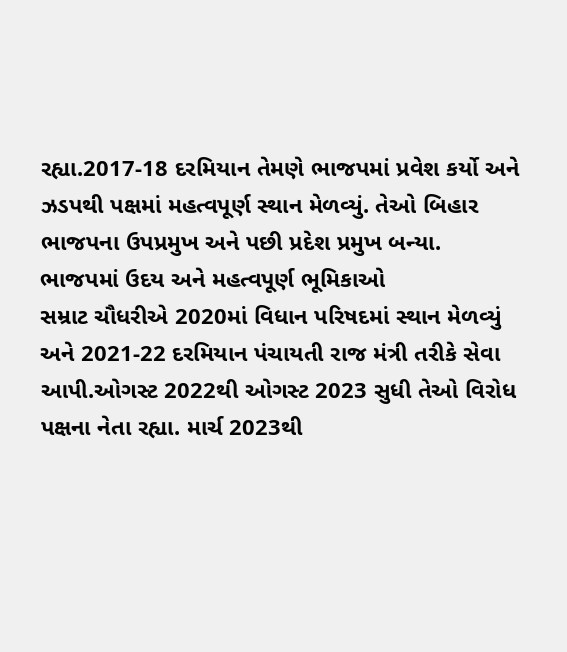રહ્યા.2017-18 દરમિયાન તેમણે ભાજપમાં પ્રવેશ કર્યો અને ઝડપથી પક્ષમાં મહત્વપૂર્ણ સ્થાન મેળવ્યું. તેઓ બિહાર ભાજપના ઉપપ્રમુખ અને પછી પ્રદેશ પ્રમુખ બન્યા.
ભાજપમાં ઉદય અને મહત્વપૂર્ણ ભૂમિકાઓ
સમ્રાટ ચૌધરીએ 2020માં વિધાન પરિષદમાં સ્થાન મેળવ્યું અને 2021-22 દરમિયાન પંચાયતી રાજ મંત્રી તરીકે સેવા આપી.ઓગસ્ટ 2022થી ઓગસ્ટ 2023 સુધી તેઓ વિરોધ પક્ષના નેતા રહ્યા. માર્ચ 2023થી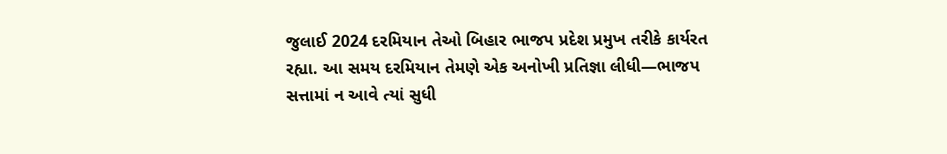જુલાઈ 2024 દરમિયાન તેઓ બિહાર ભાજપ પ્રદેશ પ્રમુખ તરીકે કાર્યરત રહ્યા. આ સમય દરમિયાન તેમણે એક અનોખી પ્રતિજ્ઞા લીધી—ભાજપ સત્તામાં ન આવે ત્યાં સુધી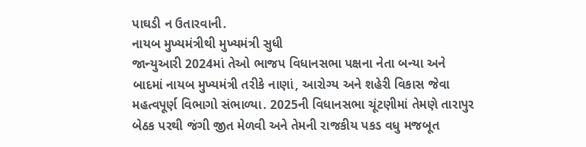પાઘડી ન ઉતારવાની.
નાયબ મુખ્યમંત્રીથી મુખ્યમંત્રી સુધી
જાન્યુઆરી 2024માં તેઓ ભાજપ વિધાનસભા પક્ષના નેતા બન્યા અને બાદમાં નાયબ મુખ્યમંત્રી તરીકે નાણાં, આરોગ્ય અને શહેરી વિકાસ જેવા મહત્વપૂર્ણ વિભાગો સંભાળ્યા. 2025ની વિધાનસભા ચૂંટણીમાં તેમણે તારાપુર બેઠક પરથી જંગી જીત મેળવી અને તેમની રાજકીય પકડ વધુ મજબૂત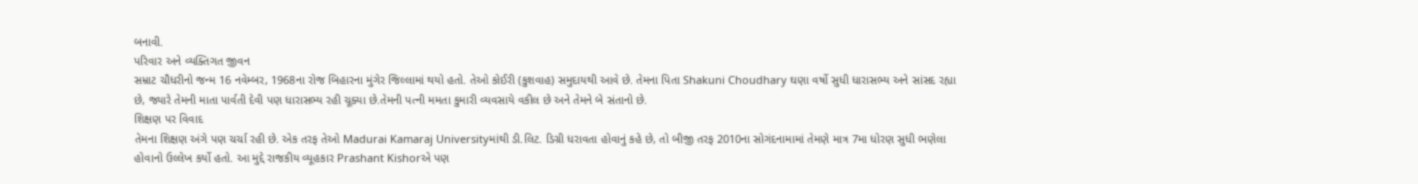બનાવી.
પરિવાર અને વ્યક્તિગત જીવન
સમ્રાટ ચૌધરીનો જન્મ 16 નવેમ્બર, 1968ના રોજ બિહારના મુંગેર જિલ્લામાં થયો હતો. તેઓ કોઈરી (કુશવાહ) સમુદાયથી આવે છે. તેમના પિતા Shakuni Choudhary ઘણા વર્ષો સુધી ધારાસભ્ય અને સાંસદ રહ્યા છે, જ્યારે તેમની માતા પાર્વતી દેવી પણ ધારાસભ્ય રહી ચૂક્યા છે.તેમની પત્ની મમતા કુમારી વ્યવસાયે વકીલ છે અને તેમને બે સંતાનો છે.
શિક્ષણ પર વિવાદ
તેમના શિક્ષણ અંગે પણ ચર્ચા રહી છે. એક તરફ તેઓ Madurai Kamaraj Universityમાંથી ડી.લિટ. ડિગ્રી ધરાવતા હોવાનું કહે છે, તો બીજી તરફ 2010ના સોગંદનામામાં તેમણે માત્ર 7મા ધોરણ સુધી ભણેલા હોવાનો ઉલ્લેખ કર્યો હતો. આ મુદ્દે રાજકીય વ્યૂહકાર Prashant Kishorએ પણ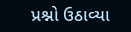પ્રશ્નો ઉઠાવ્યા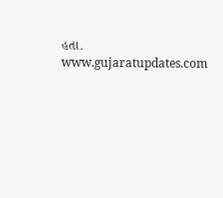હતા.
www.gujaratupdates.com